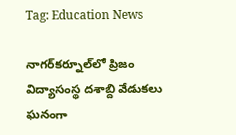Tag: Education News

నాగర్‌కర్నూల్‌లో ప్రిజం విద్యాసంస్థ దశాబ్ది వేడుకలు ఘనంగా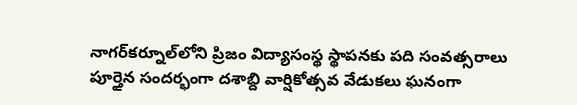నాగర్‌కర్నూల్‌లోని ప్రిజం విద్యాసంస్థ స్థాపనకు పది సంవత్సరాలు పూర్తైన సందర్భంగా దశాబ్ది వార్షికోత్సవ వేడుకలు ఘనంగా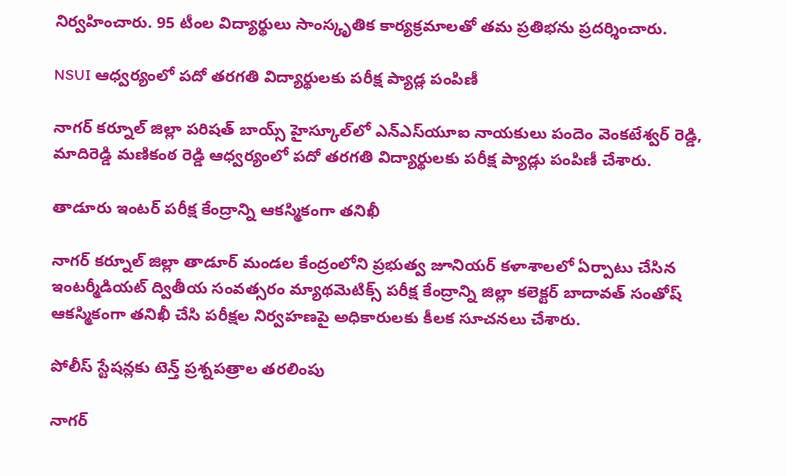నిర్వహించారు. 95 టీంల విద్యార్థులు సాంస్కృతిక కార్యక్రమాలతో తమ ప్రతిభను ప్రదర్శించారు.

NSUI ఆధ్వర్యంలో పదో తరగతి విద్యార్థులకు పరీక్ష ప్యాడ్ల పంపిణీ

నాగర్ కర్నూల్ జిల్లా పరిషత్ బాయ్స్ హైస్కూల్‌లో ఎన్ఎస్‌యూఐ నాయకులు పందెం వెంకటేశ్వర్ రెడ్డి, మాదిరెడ్డి మణికంఠ రెడ్డి ఆధ్వర్యంలో పదో తరగతి విద్యార్థులకు పరీక్ష ప్యాడ్లు పంపిణీ చేశారు.

తాడూరు ఇంటర్ పరీక్ష కేంద్రాన్ని ఆకస్మికంగా తనిఖీ

నాగర్ కర్నూల్ జిల్లా తాడూర్ మండల కేంద్రంలోని ప్రభుత్వ జూనియర్ కళాశాలలో ఏర్పాటు చేసిన ఇంటర్మీడియట్ ద్వితీయ సంవత్సరం మ్యాథమెటిక్స్ పరీక్ష కేంద్రాన్ని జిల్లా కలెక్టర్ బాదావత్ సంతోష్ ఆకస్మికంగా తనిఖీ చేసి పరీక్షల నిర్వహణపై అధికారులకు కీలక సూచనలు చేశారు.

పోలీస్ స్టేషన్లకు టెన్త్ ప్రశ్నపత్రాల తరలింపు

నాగర్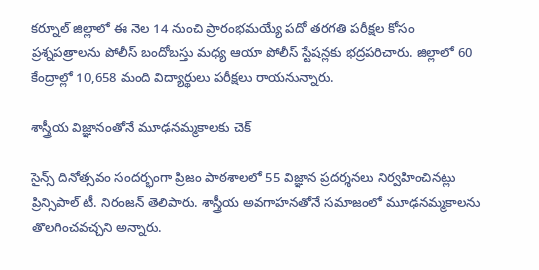కర్నూల్ జిల్లాలో ఈ నెల 14 నుంచి ప్రారంభమయ్యే పదో తరగతి పరీక్షల కోసం ప్రశ్నపత్రాలను పోలీస్ బందోబస్తు మధ్య ఆయా పోలీస్ స్టేషన్లకు భద్రపరిచారు. జిల్లాలో 60 కేంద్రాల్లో 10,658 మంది విద్యార్థులు పరీక్షలు రాయనున్నారు.

శాస్త్రీయ విజ్ఞానంతోనే మూఢనమ్మకాలకు చెక్

సైన్స్ దినోత్సవం సందర్భంగా ప్రిజం పాఠశాలలో 55 విజ్ఞాన ప్రదర్శనలు నిర్వహించినట్లు ప్రిన్సిపాల్ టీ. నిరంజన్ తెలిపారు. శాస్త్రీయ అవగాహనతోనే సమాజంలో మూఢనమ్మకాలను తొలగించవచ్చని అన్నారు.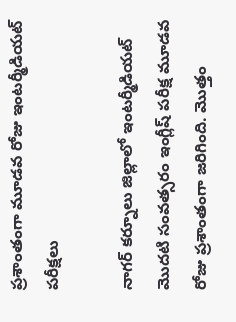ప్రశాంతంగా మూడవ రోజు ఇంటర్మీడియట్ పరీక్షలు

నాగర్ కర్నూలు జిల్లాలో ఇంటర్మీడియట్ మొదటి సంవత్సరం ఇంగ్లీష్ పరీక్ష మూడవ రోజు ప్రశాంతంగా జరిగింది. మొత్తం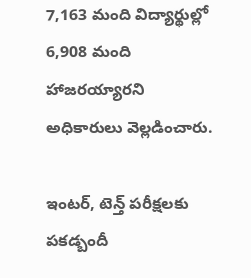7,163 మంది విద్యార్థుల్లో 6,908 మంది హాజరయ్యారని అధికారులు వెల్లడించారు.

ఇంటర్, టెన్త్ పరీక్షలకు పకడ్బందీ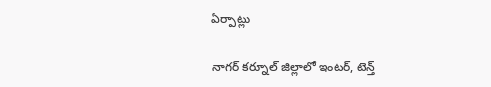ఏర్పాట్లు

నాగర్ కర్నూల్ జిల్లాలో ఇంటర్, టెన్త్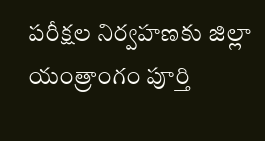పరీక్షల నిర్వహణకు జిల్లా యంత్రాంగం పూర్తి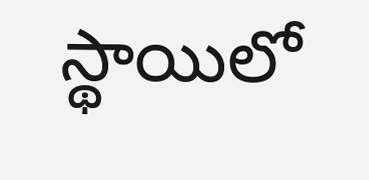స్థాయిలో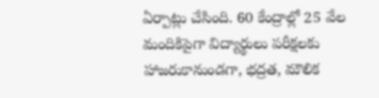ఏర్పాట్లు చేసింది. 60 కేంద్రాల్లో 25 వేల మందికిపైగా విద్యార్థులు పరీక్షలకు హాజరుకానుండగా, భద్రత, మౌలిక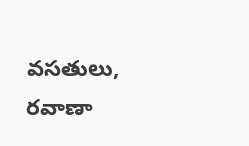వసతులు, రవాణా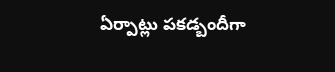ఏర్పాట్లు పకడ్బందీగా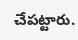చేపట్టారు.